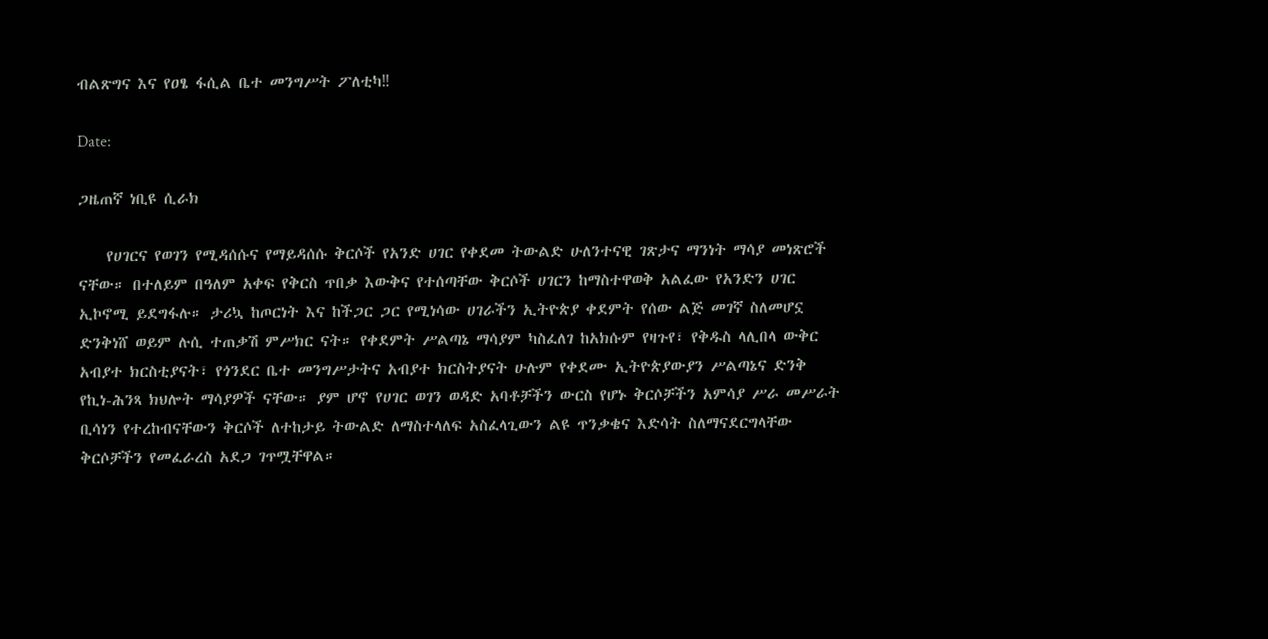ብልጽግና እና የዐፄ ፋሲል ቤተ መንግሥት ፖለቲካ‼

Date:

ጋዜጠኛ ነቢዩ ሲራክ

    የሀገርና የወገን የሚዳሰሱና የማይዳሰሱ ቅርሶች የአንድ ሀገር የቀደመ ትውልድ ሁለንተናዊ ገጽታና ማንነት ማሳያ መነጽሮች  ናቸው። በተለይም በዓለም አቀፍ የቅርስ ጥበቃ እውቅና የተሰጣቸው ቅርሶች ሀገርን ከማስተዋወቅ አልፈው የአንድን ሀገር ኢኮኖሚ ይደግፋሉ። ታሪኳ ከጦርነት እና ከችጋር ጋር የሚነሳው ሀገራችን ኢትዮጵያ ቀደምት የሰው ልጅ መገኛ ስለመሆኗ ድንቅነሸ ወይም ሉሲ ተጠቃሽ ምሥክር ናት። የቀደምት ሥልጣኔ ማሳያም ካስፈለገ ከአክሱም የዛጉየ፣ የቅዱስ ላሊበላ ውቅር አብያተ ክርስቲያናት፣ የጎንደር ቤተ መንግሥታትና አብያተ ክርስትያናት ሁሉም የቀደሙ ኢትዮጵያውያን ሥልጣኔና ድንቅ የኪነ-ሕንጻ ክህሎት ማሳያዎች ናቸው። ያም ሆኖ የሀገር ወገን ወዳድ አባቶቻችን ውርስ የሆኑ ቅርሶቻችን አምሳያ ሥራ መሥራት ቢሳነን የተረከብናቸውን ቅርሶች ለተከታይ ትውልድ ለማስተላለፍ አስፈላጊውን ልዩ ጥንቃቄና እድሳት ስለማናደርግላቸው ቅርሶቻችን የመፈራረስ አደጋ ገጥሟቸዋል።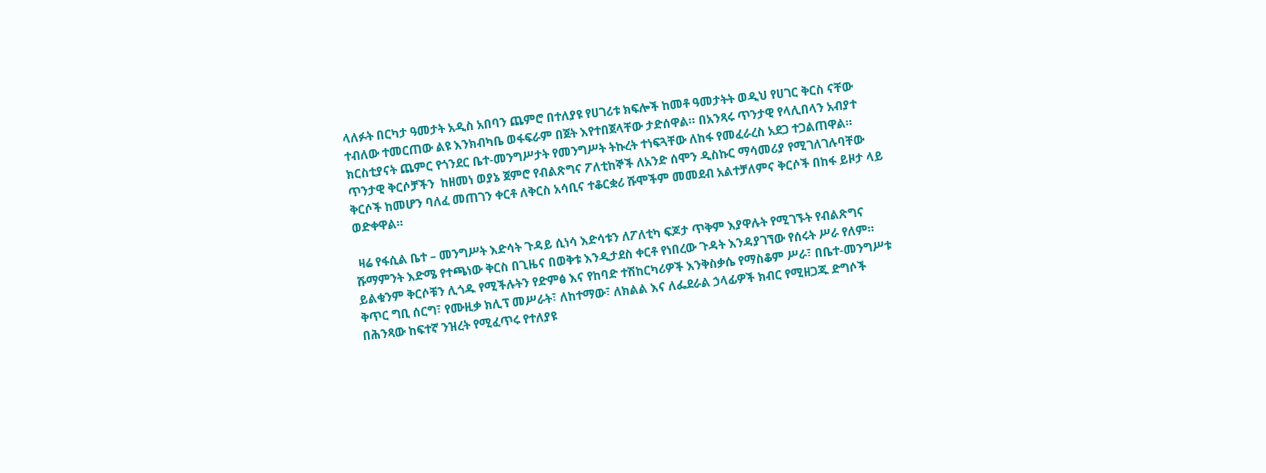ላለፉት በርካታ ዓመታት አዲስ አበባን ጨምሮ በተለያዩ የሀገሪቱ ክፍሎች ከመቶ ዓመታትት ወዲህ የሀገር ቅርስ ናቸው ተብለው ተመርጠው ልዩ እንክብካቤ ወፋፍራም በጀት እየተበጀላቸው ታድሰዋል። በአንጻሩ ጥንታዊ የላሊበላን አብያተ ክርስቲያናት ጨምር የጎንደር ቤተ-መንግሥታት የመንግሥት ትኩረት ተነፍጓቸው ለከፋ የመፈራረስ አደጋ ተጋልጠዋል። ጥንታዊ ቅርሶቻችን  ከዘመነ ወያኔ ጀምሮ የብልጽግና ፖለቲከኞች ለአንድ ሰሞን ዲስኩር ማሳመሪያ የሚገለገሉባቸው ቅርሶች ከመሆን ባለፈ መጠገን ቀርቶ ለቅርስ አሳቢና ተቆርቋሪ ሹሞችም መመደብ አልተቻለምና ቅርሶች በከፋ ይዞታ ላይ ወድቀዋል።

 ዛሬ የፋሲል ቤተ – መንግሥት እድሳት ጉዳይ ሲነሳ እድሳቱን ለፖለቲካ ፍጆታ ጥቅም እያዋሉት የሚገኙት የብልጽግና ሹማምንት እድሜ የተጫነው ቅርስ በጊዜና በወቅቱ እንዲታደስ ቀርቶ የነበረው ጉዳት እንዳያገኘው የሰሩት ሥራ የለም። ይልቁንም ቅርሶቹን ሊጎዱ የሚችሉትን የድምፅ እና የከባድ ተሽከርካሪዎች እንቅስቃሴ የማስቆም ሥራ፣ በቤተ-መንግሥቱ ቅጥር ግቢ ሰርግ፣ የሙዚቃ ክሊፕ መሥራት፣ ለከተማው፣ ለክልል እና ለፌደራል ኃላፊዎች ክብር የሚዘጋጁ ድግሶች በሕንጻው ከፍተኛ ንዝረት የሚፈጥሩ የተለያዩ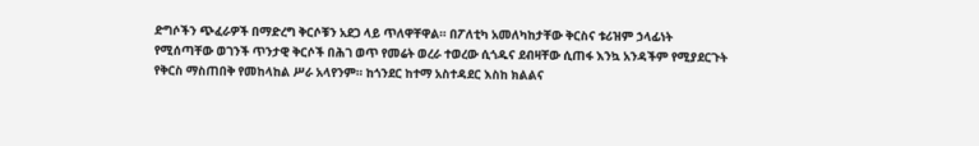ድግሶችን ጭፈራዎች በማድረግ ቅርሶቹን አደጋ ላይ ጥለዋቸዋል። በፖለቲካ አመለካከታቸው ቅርስና ቱሪዝም ኃላፊነት የሚሰጣቸው ወገንች ጥንታዊ ቅርሶች በሕገ ወጥ የመሬት ወረራ ተወረው ሲጎዱና ደብዛቸው ሲጠፋ እንኳ አንዳችም የሚያደርጉት የቅርስ ማስጠበቅ የመከላከል ሥራ አላየንም። ከጎንደር ከተማ አስተዳደር እስከ ክልልና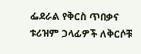ፌደራል የቅርስ ጥበቃና ቱሪዝም ኃላፊዎች ለቅርሶቹ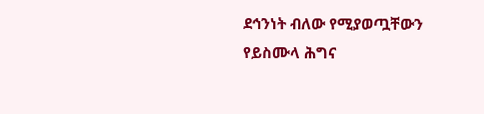ደኅንነት ብለው የሚያወጧቸውን የይስሙላ ሕግና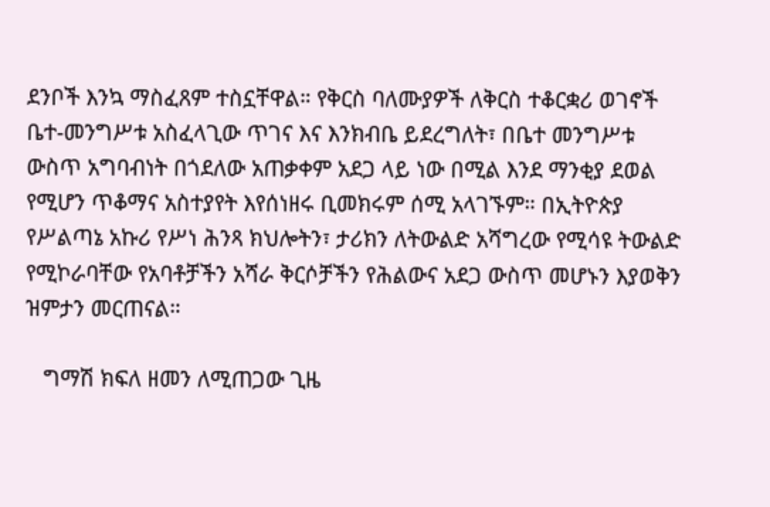ደንቦች እንኳ ማስፈጸም ተስኗቸዋል። የቅርስ ባለሙያዎች ለቅርስ ተቆርቋሪ ወገኖች ቤተ-መንግሥቱ አስፈላጊው ጥገና እና እንክብቤ ይደረግለት፣ በቤተ መንግሥቱ ውስጥ አግባብነት በጎደለው አጠቃቀም አደጋ ላይ ነው በሚል እንደ ማንቂያ ደወል የሚሆን ጥቆማና አስተያየት እየሰነዘሩ ቢመክሩም ሰሚ አላገኙም። በኢትዮጵያ የሥልጣኔ አኩሪ የሥነ ሕንጻ ክህሎትን፣ ታሪክን ለትውልድ አሻግረው የሚሳዩ ትውልድ የሚኮራባቸው የአባቶቻችን አሻራ ቅርሶቻችን የሕልውና አደጋ ውስጥ መሆኑን እያወቅን ዝምታን መርጠናል።

   ግማሽ ክፍለ ዘመን ለሚጠጋው ጊዜ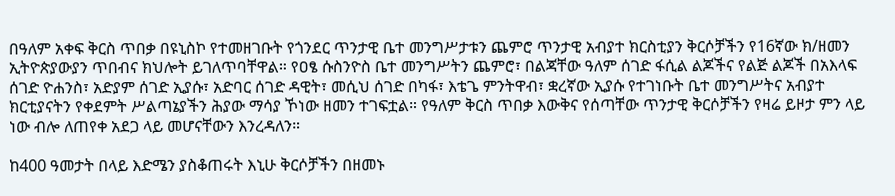በዓለም አቀፍ ቅርስ ጥበቃ በዩኒስኮ የተመዘገቡት የጎንደር ጥንታዊ ቤተ መንግሥታቱን ጨምሮ ጥንታዊ አብያተ ክርስቲያን ቅርሶቻችን የ16ኛው ክ/ዘመን ኢትዮጵያውያን ጥበብና ክህሎት ይገለጥባቸዋል። የዐፄ ሱስንዮስ ቤተ መንግሥትን ጨምሮ፣ በልጃቸው ዓለም ሰገድ ፋሲል ልጆችና የልጅ ልጆች በአእላፍ ሰገድ ዮሐንስ፣ አድያም ሰገድ ኢያሱ፣ አድባር ሰገድ ዳዊት፣ መሲህ ሰገድ በካፋ፣ እቴጌ ምንትዋብ፣ ቋረኛው ኢያሱ የተገነቡት ቤተ መንግሥትና አብያተ ክርቲያናትን የቀደምት ሥልጣኔያችን ሕያው ማሳያ ኾነው ዘመን ተገፍቷል። የዓለም ቅርስ ጥበቃ እውቅና የሰጣቸው ጥንታዊ ቅርሶቻችን የዛሬ ይዞታ ምን ላይ ነው ብሎ ለጠየቀ አደጋ ላይ መሆናቸውን እንረዳለን።

ከ400 ዓመታት በላይ እድሜን ያስቆጠሩት እኒሁ ቅርሶቻችን በዘመኑ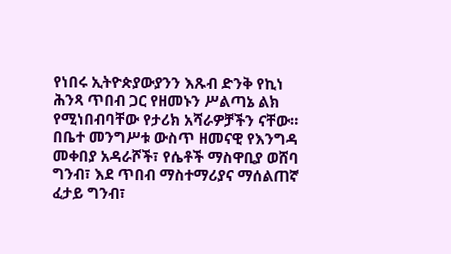የነበሩ ኢትዮጵያውያንን እጹብ ድንቅ የኪነ ሕንጻ ጥበብ ጋር የዘመኑን ሥልጣኔ ልክ የሚነበብባቸው የታሪክ አሻራዎቻችን ናቸው። በቤተ መንግሥቱ ውስጥ ዘመናዊ የእንግዳ መቀበያ አዳራሾች፣ የሴቶች ማስዋቢያ ወሸባ ግንብ፣ እደ ጥበብ ማስተማሪያና ማሰልጠኛ ፈታይ ግንብ፣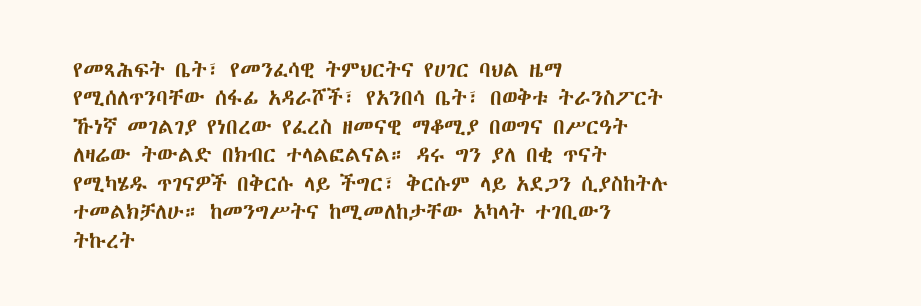የመጻሕፍት ቤት፣ የመንፈሳዊ ትምህርትና የሀገር ባህል ዜማ የሚሰለጥንባቸው ሰፋፊ አዳራሾች፣ የአንበሳ ቤት፣ በወቅቱ ትራንስፖርት ኹነኛ መገልገያ የነበረው የፈረስ ዘመናዊ ማቆሚያ በወግና በሥርዓት ለዛሬው ትውልድ በክብር ተላልፎልናል። ዳሩ ግን ያለ በቂ ጥናት የሚካሄዱ ጥገናዎች በቅርሱ ላይ ችግር፣ ቅርሱም ላይ አደጋን ሲያስከትሉ ተመልክቻለሁ። ከመንግሥትና ከሚመለከታቸው አካላት ተገቢውን ትኩረት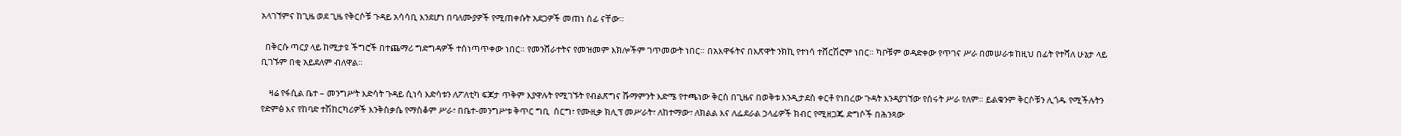አላገኘምና ከጊዜ ወደ ጊዜ የቅርሶቹ ጉዳይ አሳሳቢ እንደሆነ በባለሙያዎች የሚጠቀሱት አደጋዎች መጠነ ሰፊ ናቸው።

  በቅርሱ ጣርያ ላይ ከሚታዩ ችግሮች በተጨማሪ ግድግዳዎች ተሰነጣጥቀው ነበር። የመንሸራተትና የመዝመም እክሎችም ገጥመውት ነበር። በአእዋፋትና በእጽዋት ንክኪ የተነሳ ተሸርሽሮም ነበር። ካቦቹም ወዳድቀው የጥገና ሥራ በመሠራቱ ከዚህ በፊት የተሻለ ሁኔታ ላይ ቢገኙም በቂ አይደለም ብለዋል።

    ዛሬ የፋሲል ቤተ – መንግሥት እድሳት ጉዳይ ሲነሳ እድሳቱን ለፖለቲካ ፍጆታ ጥቅም እያዋሉት የሚገኙት የብልጽግና ሹማምንት እድሜ የተጫነው ቅርስ በጊዜና በወቅቱ እንዲታደስ ቀርቶ የነበረው ጉዳት እንዳያገኘው የሰሩት ሥራ የለም። ይልቁንም ቅርሶቹን ሊጎዱ የሚችሉትን የድምፅ እና የከባድ ተሽከርካሪዎች እንቅስቃሴ የማስቆም ሥራ፣ በቤተ-መንግሥቱ ቅጥር ግቢ  ሰርግ፣ የሙዚቃ ክሊፕ መሥራት፣ ለከተማው፣ ለክልል እና ለፌደራል ኃላፊዎች ክብር የሚዘጋጁ ድግሶች በሕንጻው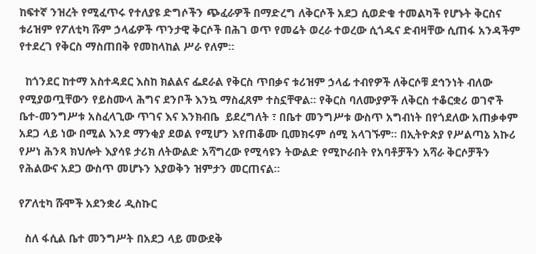ከፍተኛ ንዝረት የሚፈጥሩ የተለያዩ ድግሶችን ጭፈራዎች በማድረግ ለቅርሶች አደጋ ሲወድቁ ተመልካች የሆኑት ቅርስና ቱሪዝም የፖለቲካ ሹም ኃላፊዎች ጥንታዊ ቅርሶች በሕገ ወጥ የመሬት ወረራ ተወረው ሲጎዱና ድብዛቸው ሲጠፋ አንዳችም የተደረገ የቅርስ ማስጠበቅ የመከላከል ሥራ የለም።

  ከጎንደር ከተማ አስተዳደር እስከ ክልልና ፌደራል የቅርስ ጥበቃና ቱሪዝም ኃላፊ ተብየዎች ለቅርሶቹ ደኅንነት ብለው የሚያወጧቸውን የይስሙላ ሕግና ደንቦች እንኳ ማስፈጸም ተስኗቸዋል። የቅርስ ባለሙያዎች ለቅርስ ተቆርቋሪ ወገኖች ቤተ-መንግሥቱ አስፈላጊው ጥገና እና እንክብቤ  ይደረግለት ፣ በቤተ መንግሥቱ ውስጥ አግብነት በየጎደለው አጠቃቀም አደጋ ላይ ነው በሚል እንደ ማንቂያ ደወል የሚሆን እየጠቆሙ ቢመክሩም ሰሚ አላገኙም። በኢትዮጵያ የሥልጣኔ አኩሪ የሥነ ሕንጻ ክህሎት እያሳዩ ታሪክ ለትውልድ አሻግረው የሚሳዩን ትውልድ የሚኮራበት የአባቶቻችን አሻራ ቅርሶቻችን የሕልውና አደጋ ውስጥ መሆኑን እያወቅን ዝምታን መርጠናል።

የፖለቲካ ሹሞች አደንቋሪ ዲስኩር

  ስለ ፋሲል ቤተ መንግሥት በአደጋ ላይ መውደቅ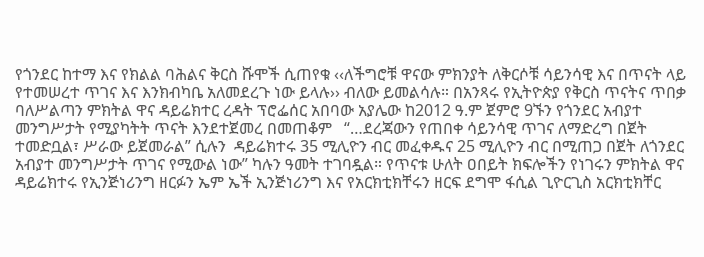የጎንደር ከተማ እና የክልል ባሕልና ቅርስ ሹሞች ሲጠየቁ ‹‹ለችግሮቹ ዋናው ምክንያት ለቅርሶቹ ሳይንሳዊ እና በጥናት ላይ የተመሠረተ ጥገና እና እንክብካቤ አለመደረጉ ነው ይላሉ›› ብለው ይመልሳሉ። በአንጻሩ የኢትዮጵያ የቅርስ ጥናትና ጥበቃ ባለሥልጣን ምክትል ዋና ዳይሬክተር ረዳት ፕሮፌሰር አበባው አያሌው ከ2012 ዓ.ም ጀምሮ 9ኙን የጎንደር አብያተ መንግሥታት የሚያካትት ጥናት እንደተጀመረ በመጠቆም   “…ደረጃውን የጠበቀ ሳይንሳዊ ጥገና ለማድረግ በጀት ተመድቧል፣ ሥራው ይጀመራል” ሲሉን  ዳይሬክተሩ 35 ሚሊዮን ብር መፈቀዱና 25 ሚሊዮን ብር በሚጠጋ በጀት ለጎንደር አብያተ መንግሥታት ጥገና የሚውል ነው” ካሉን ዓመት ተገባዷል። የጥናቱ ሁለት ዐበይት ክፍሎችን የነገሩን ምክትል ዋና ዳይሬክተሩ የኢንጅነሪንግ ዘርፉን ኤም ኤች ኢንጅነሪንግ እና የአርክቲክቸሩን ዘርፍ ደግሞ ፋሲል ጊዮርጊስ አርክቲክቸር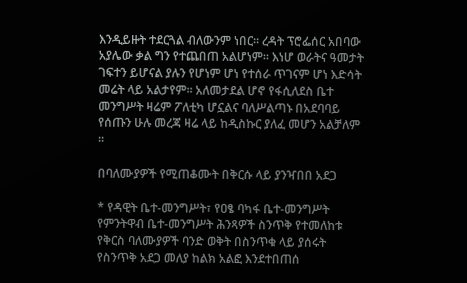እንዲይዙት ተደርጓል ብለውንም ነበር። ረዳት ፕሮፌሰር አበባው አያሌው ቃል ግን የተጨበጠ አልሆነም። እነሆ ወራትና ዓመታት ገፍተን ይሆናል ያሉን የሆነም ሆነ የተሰራ ጥገናም ሆነ እድሳት መሬት ላይ አልታየም። አለመታደል ሆኖ የፋሲለደስ ቤተ መንግሥት ዛሬም ፖለቲካ ሆኗልና ባለሥልጣኑ በአደባባይ የሰጡን ሁሉ መረጃ ዛሬ ላይ ከዲስኩር ያለፈ መሆን አልቻለም ።

በባለሙያዎች የሚጠቆሙት በቅርሱ ላይ ያንዣበበ አደጋ

* የዳዊት ቤተ-መንግሥት፣ የዐፄ ባካፋ ቤተ-መንግሥት የምንትዋብ ቤተ-መንግሥት ሕንጻዎች ስንጥቅ የተመለከቱ የቅርስ ባለሙያዎች ባንድ ወቅት በስንጥቁ ላይ ያሰሩት የስንጥቅ አደጋ መለያ ከልክ አልፎ እንደተበጠሰ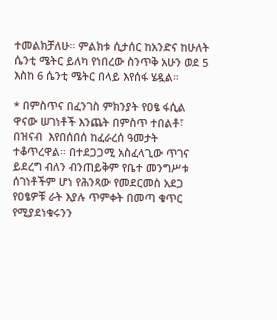ተመልክቻለሁ። ምልክቱ ሲታሰር ከአንድና ከሁለት ሴንቲ ሜትር ይለካ የነበረው ስንጥቅ አሁን ወደ 5 እስከ 6 ሴንቲ ሜትር በላይ እየሰፋ ሄዷል።

* በምስጥና በፈንገስ ምክንያት የዐፄ ፋሲል ዋናው ሠገነቶች እንጨት በምስጥ ተበልቶ፣ በዝናብ  እየበሰበሰ ከፈራረሰ ዓመታት ተቆጥረዋል። በተደጋጋሚ አስፈላጊው ጥገና ይደረግ ብለን ብንጠይቅም የቤተ መንግሥቱ ሰገነቶችም ሆነ የሕንጻው የመደርመስ አደጋ የዐፄዎቹ ራት እያሉ ጥምቀት በመጣ ቁጥር የሚያደነቁሩንን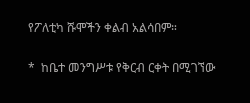የፖለቲካ ሹሞችን ቀልብ አልሳበም።

*  ከቤተ መንግሥቱ የቅርብ ርቀት በሚገኘው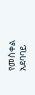የመስቀል አደባባይ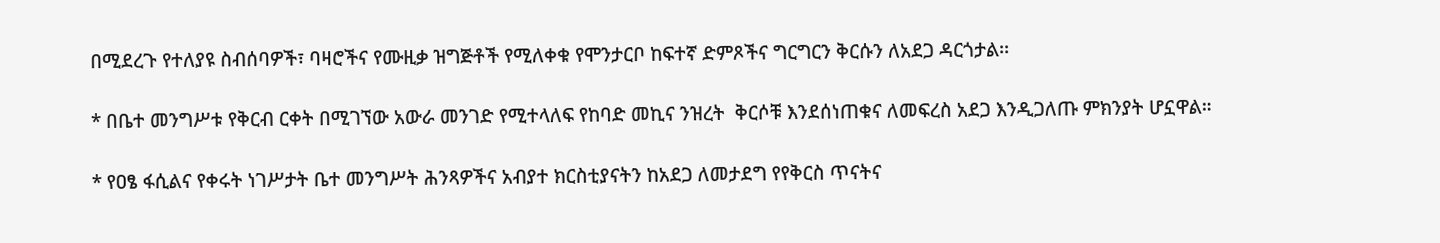በሚደረጉ የተለያዩ ስብሰባዎች፣ ባዛሮችና የሙዚቃ ዝግጅቶች የሚለቀቁ የሞንታርቦ ከፍተኛ ድምጾችና ግርግርን ቅርሱን ለአደጋ ዳርጎታል፡፡

* በቤተ መንግሥቱ የቅርብ ርቀት በሚገኘው አውራ መንገድ የሚተላለፍ የከባድ መኪና ንዝረት  ቅርሶቹ እንደሰነጠቁና ለመፍረስ አደጋ እንዲጋለጡ ምክንያት ሆኗዋል።

* የዐፄ ፋሲልና የቀሩት ነገሥታት ቤተ መንግሥት ሕንጻዎችና አብያተ ክርስቲያናትን ከአደጋ ለመታደግ የየቅርስ ጥናትና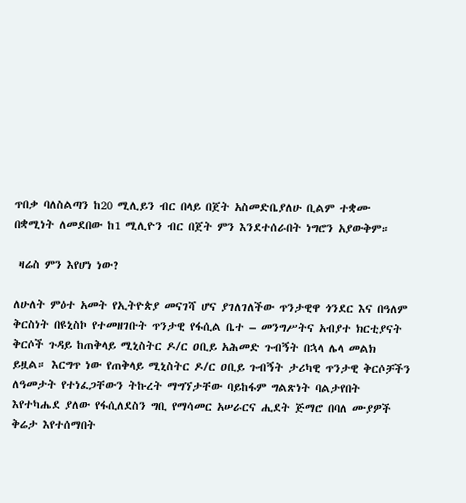ጥበቃ ባለስልጣን ከ20 ሚሊይን ብር በላይ በጀት አስመድቤያለሁ ቢልም ተቋሙ በቋሚነት ለመደበው ከ1 ሚሊዮን ብር በጀት ምን እንደተሰራበት ነግሮን አያውቅም።

 ዛሬስ ምን እየሆነ ነው?

ለሁለት ምዕተ አመት የኢትዮጵያ መናገሻ ሆና ያገለገለችው ጥንታዊዋ ጎንደር እና በዓለም ቅርስነት በዩኒስኮ የተመዘገቡት ጥንታዊ የፋሲል ቤተ – መንግሥትና አብያተ ክርቲያናት ቅርሶች ጉዳይ ከጠቅላይ ሚኒስትር ዶ/ር ዐቢይ አሕመድ ጉብኝት በኋላ ሌላ መልክ ይዟል። እርግጥ ነው የጠቅላይ ሚኒስትር ዶ/ር ዐቢይ ጉብኝት ታሪካዊ ጥንታዊ ቅርሶቻችን ለዓመታት የተነፈጋቸውን ትኩረት ማግኘታቸው ባይከፋም ግልጽነት ባልታየበት እየተካሔደ ያለው የፋሲለደስን ግቢ የማሳመር አሠራርና ሒደት ጅማሮ በባለ ሙያዎች ቅሬታ እየተሰማበት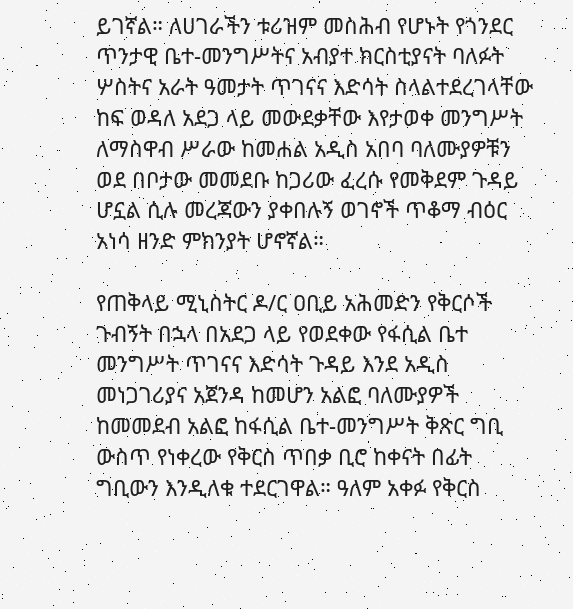ይገኛል። ለሀገራችን ቱሪዝም መስሕብ የሆኑት የጎንደር ጥንታዊ ቤተ-መንግሥትና አብያተ ክርስቲያናት ባለፉት ሦስትና አራት ዓመታት ጥገናና እድሳት ስላልተደረገላቸው ከፍ ወዳለ አደጋ ላይ መውደቃቸው እየታወቀ መንግሥት ለማስዋብ ሥራው ከመሐል አዲስ አበባ ባለሙያዎቹን ወደ በቦታው መመደቡ ከጋሪው ፈረሱ የመቅደም ጉዳይ ሆኗል ሲሉ መረጃውን ያቀበሉኝ ወገኖች ጥቆማ ብዕር አነሳ ዘንድ ምክንያት ሆኖኛል።

የጠቅላይ ሚኒስትር ዶ/ር ዐቢይ አሕመድን የቅርሶች ጉብኝት በኋላ በአደጋ ላይ የወደቀው የፋሲል ቤተ መንግሥት ጥገናና እድሳት ጉዳይ እንደ አዲስ መነጋገሪያና አጀንዳ ከመሆን አልፎ ባለሙያዎች ከመመደብ አልፎ ከፋሲል ቤተ-መንግሥት ቅጽር ግቢ ውስጥ የነቀረው የቅርስ ጥበቃ ቢሮ ከቀናት በፊት ግቢውን እንዲለቁ ተደርገዋል። ዓለም አቀፉ የቅርስ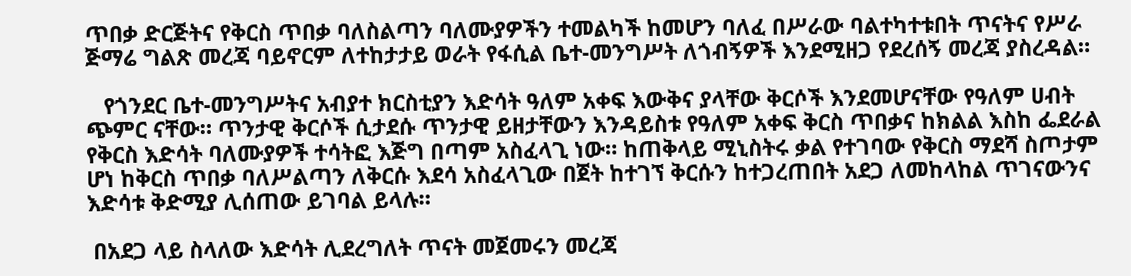ጥበቃ ድርጅትና የቅርስ ጥበቃ ባለስልጣን ባለሙያዎችን ተመልካች ከመሆን ባለፈ በሥራው ባልተካተቱበት ጥናትና የሥራ ጅማሬ ግልጽ መረጃ ባይኖርም ለተከታታይ ወራት የፋሲል ቤተ-መንግሥት ለጎብኝዎች እንደሚዘጋ የደረሰኝ መረጃ ያስረዳል።

   የጎንደር ቤተ-መንግሥትና አብያተ ክርስቲያን እድሳት ዓለም አቀፍ እውቅና ያላቸው ቅርሶች እንደመሆናቸው የዓለም ሀብት ጭምር ናቸው። ጥንታዊ ቅርሶች ሲታደሱ ጥንታዊ ይዘታቸውን እንዳይስቱ የዓለም አቀፍ ቅርስ ጥበቃና ከክልል እስከ ፌደራል የቅርስ እድሳት ባለሙያዎች ተሳትፎ እጅግ በጣም አስፈላጊ ነው። ከጠቅላይ ሚኒስትሩ ቃል የተገባው የቅርስ ማደሻ ስጦታም ሆነ ከቅርስ ጥበቃ ባለሥልጣን ለቅርሱ እደሳ አስፈላጊው በጀት ከተገኘ ቅርሱን ከተጋረጠበት አደጋ ለመከላከል ጥገናውንና እድሳቱ ቅድሚያ ሊሰጠው ይገባል ይላሉ።

 በአደጋ ላይ ስላለው እድሳት ሊደረግለት ጥናት መጀመሩን መረጃ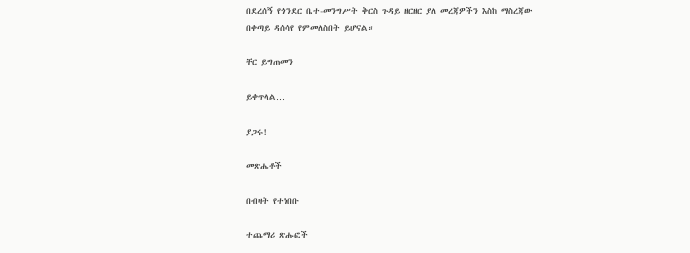በደረሰኝ የጎንደር ቤተ-መንግሥት ቅርስ ጉዳይ ዘርዘር ያለ መረጃዎችን እስከ ማስረጃው በቀጣይ ዳሰሳየ የምመለስበት ይሆናል።

ቸር ይግጠመን

ይቀጥላል…

ያጋሩ!

መጽሔቶች

በብዛት የተነበቡ

ተጨማሪ ጽሑፎች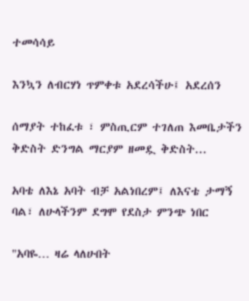ተመሳሳይ

እንኳን ለብርሃነ ጥምቀቱ አደረሳችሁ፤ አደረሰን

ሰማያት ተከፈቱ ፣ ምስጢርም ተገለጠ እመቤታችን ቅድስት ድንግል ማርያም ዘመዷ ቅድስት...

አባቴ ለእኔ አባት ብቻ አልነበረም፤ ለእናቴ ታማኝ ባል፣ ለሁላችንም ደግሞ የደስታ ምንጭ ነበር

"አባዬ… ዛሬ ላለሁበት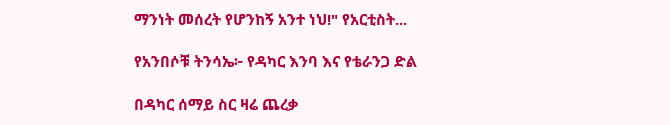ማንነት መሰረት የሆንከኝ አንተ ነህ!" የአርቲስት...

የአንበሶቹ ትንሳኤ፦ የዳካር እንባ እና የቴራንጋ ድል

በዳካር ሰማይ ስር ዛሬ ጨረቃ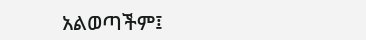አልወጣችም፤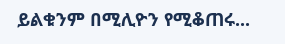ይልቁንም በሚሊዮን የሚቆጠሩ...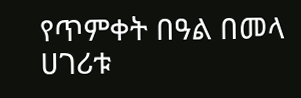የጥምቀት በዓል በመላ ሀገሪቱ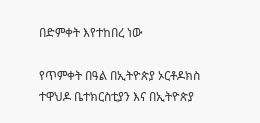በድምቀት እየተከበረ ነው

የጥምቀት በዓል በኢትዮጵያ ኦርቶዶክስ ተዋህዶ ቤተክርስቲያን እና በኢትዮጵያ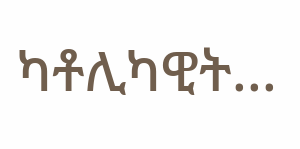ካቶሊካዊት...